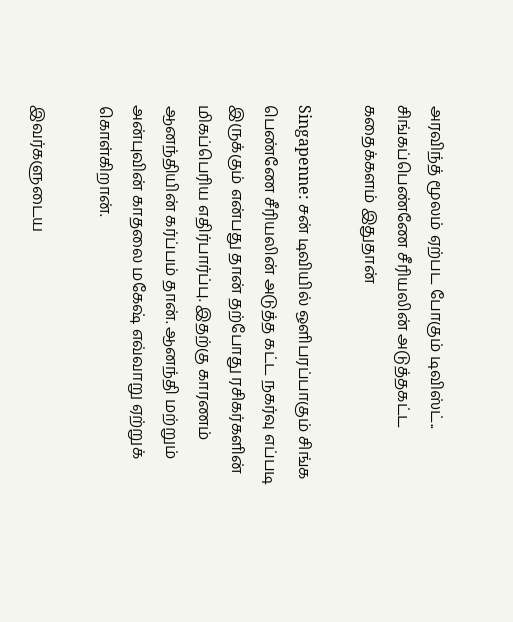அரவிந்த் மூலம் ஏற்பட போகும் டிவிஸ்ட்.. சிங்கப்பெண்ணே சீரியலின் அடுத்தகட்ட கதைக்களம் இதுதான்

Singapenne: சன் டிவியில் ஒளிபரப்பாகும் சிங்க பெண்ணே சீரியலின் அடுத்த கட்ட நகர்வு எப்படி இருக்கும் என்பது தான் தற்போது ரசிகர்களின் மிகப்பெரிய எதிர்பார்ப்பு. இதற்கு காரணம் ஆனந்தியின் கர்ப்பம் தான். ஆனந்தி மற்றும் அன்புவின் காதலை மகேஷ் எவ்வாறு ஏற்றுக் கொள்கிறான்.

இவர்களுடைய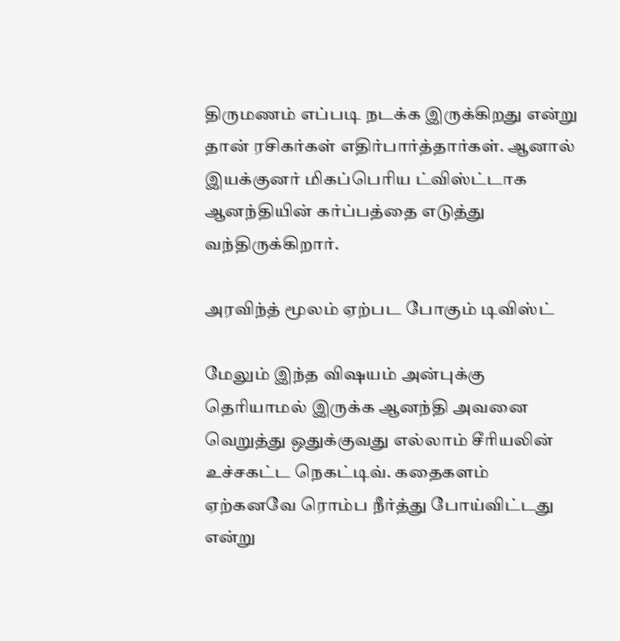திருமணம் எப்படி நடக்க இருக்கிறது என்று தான் ரசிகர்கள் எதிர்பார்த்தார்கள். ஆனால் இயக்குனர் மிகப்பெரிய ட்விஸ்ட்டாக ஆனந்தியின் கர்ப்பத்தை எடுத்து வந்திருக்கிறார்.

அரவிந்த் மூலம் ஏற்பட போகும் டிவிஸ்ட்

மேலும் இந்த விஷயம் அன்புக்கு தெரியாமல் இருக்க ஆனந்தி அவனை வெறுத்து ஒதுக்குவது எல்லாம் சீரியலின் உச்சகட்ட நெகட்டிவ். கதைகளம் ஏற்கனவே ரொம்ப நீர்த்து போய்விட்டது என்று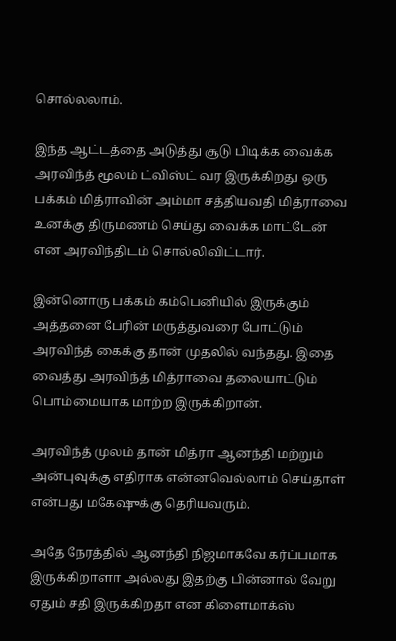சொல்லலாம்.

இந்த ஆட்டத்தை அடுத்து சூடு பிடிக்க வைக்க அரவிந்த் மூலம் ட்விஸ்ட் வர இருக்கிறது ஒரு பக்கம் மித்ராவின் அம்மா சத்தியவதி மித்ராவை உனக்கு திருமணம் செய்து வைக்க மாட்டேன் என அரவிந்திடம் சொல்லிவிட்டார்.

இன்னொரு பக்கம் கம்பெனியில் இருக்கும் அத்தனை பேரின் மருத்துவரை போட்டும் அரவிந்த் கைக்கு தான் முதலில் வந்தது. இதை வைத்து அரவிந்த் மித்ராவை தலையாட்டும் பொம்மையாக மாற்ற இருக்கிறான்.

அரவிந்த் முலம் தான் மித்ரா ஆனந்தி மற்றும் அன்புவுக்கு எதிராக என்னவெல்லாம் செய்தாள் என்பது மகேஷுக்கு தெரியவரும்.

அதே நேரத்தில் ஆனந்தி நிஜமாகவே கர்ப்பமாக இருக்கிறாளா அல்லது இதற்கு பின்னால் வேறு ஏதும் சதி இருக்கிறதா என கிளைமாக்ஸ்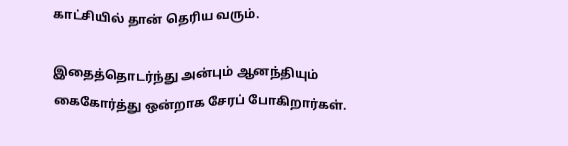காட்சியில் தான் தெரிய வரும்.

இதைத்தொடர்ந்து அன்பும் ஆனந்தியும் கைகோர்த்து ஒன்றாக சேரப் போகிறார்கள்.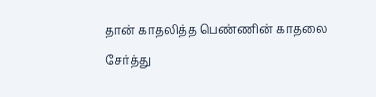தான் காதலித்த பெண்ணின் காதலை சேர்த்து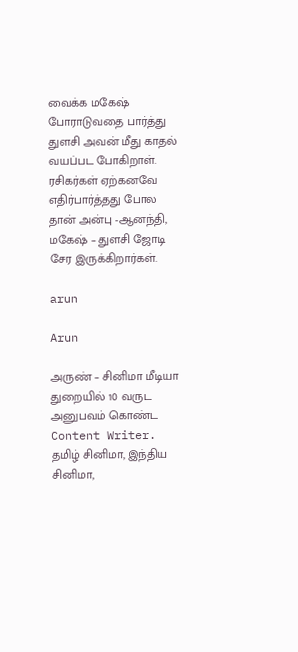வைக்க மகேஷ் போராடுவதை பார்த்து துளசி அவன் மீது காதல் வயப்பட போகிறாள். ரசிகர்கள் ஏற்கனவே எதிர்பார்த்தது போல தான் அன்பு -ஆனந்தி, மகேஷ் – துளசி ஜோடி சேர இருக்கிறார்கள்.

arun

Arun

அருண் – சினிமா மீடியா துறையில் 10 வருட அனுபவம் கொண்ட Content Writer. தமிழ் சினிமா, இந்திய சினிமா,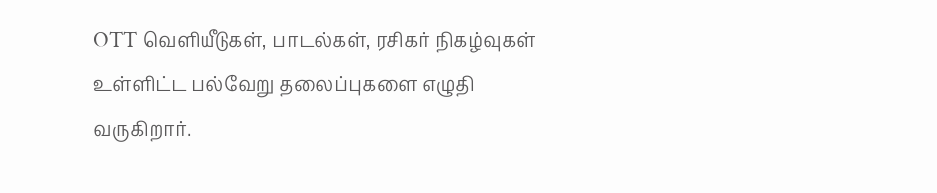OTT வெளியீடுகள், பாடல்கள், ரசிகர் நிகழ்வுகள் உள்ளிட்ட பல்வேறு தலைப்புகளை எழுதி வருகிறார்.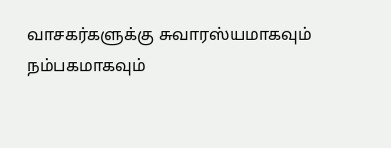வாசகர்களுக்கு சுவாரஸ்யமாகவும் நம்பகமாகவும்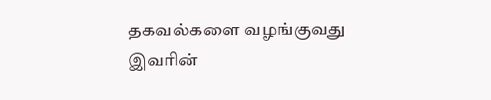தகவல்களை வழங்குவது இவரின்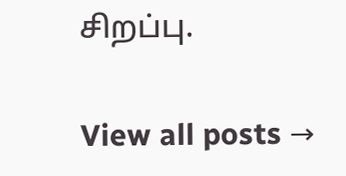சிறப்பு.

View all posts →